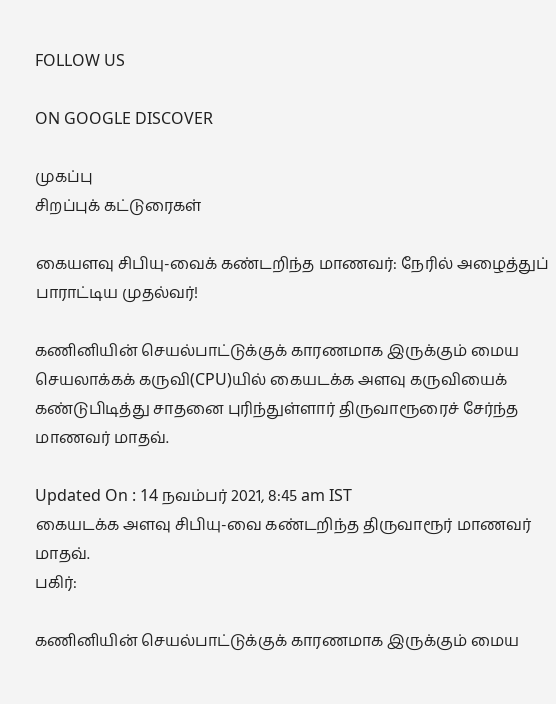FOLLOW US

ON GOOGLE DISCOVER

முகப்பு
சிறப்புக் கட்டுரைகள்

கையளவு சிபியு-வைக் கண்டறிந்த மாணவர்: நேரில் அழைத்துப் பாராட்டிய முதல்வர்!

கணினியின் செயல்பாட்டுக்குக் காரணமாக இருக்கும் மைய செயலாக்கக் கருவி(CPU)யில் கையடக்க அளவு கருவியைக் கண்டுபிடித்து சாதனை புரிந்துள்ளார் திருவாரூரைச் சேர்ந்த மாணவர் மாதவ்.

Updated On : 14 நவம்பர் 2021, 8:45 am IST
கையடக்க அளவு சிபியு-வை கண்டறிந்த திருவாரூர் மாணவர் மாதவ்.
பகிர்:

கணினியின் செயல்பாட்டுக்குக் காரணமாக இருக்கும் மைய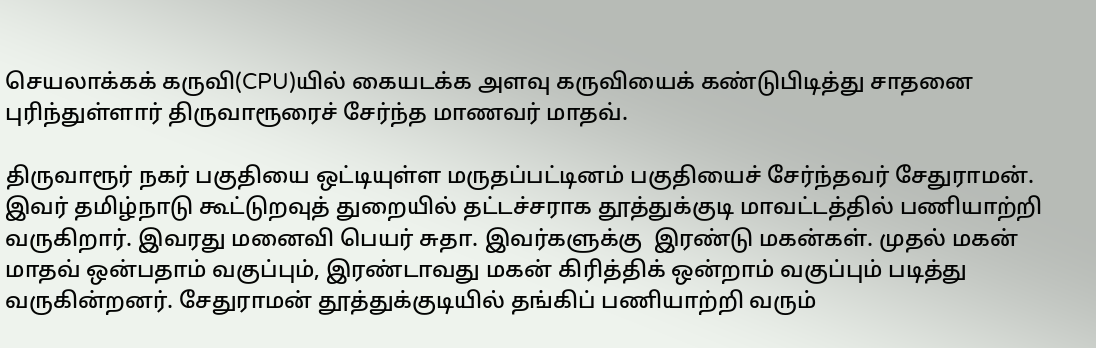செயலாக்கக் கருவி(CPU)யில் கையடக்க அளவு கருவியைக் கண்டுபிடித்து சாதனை புரிந்துள்ளார் திருவாரூரைச் சேர்ந்த மாணவர் மாதவ்.

திருவாரூர் நகர் பகுதியை ஒட்டியுள்ள மருதப்பட்டினம் பகுதியைச் சேர்ந்தவர் சேதுராமன். இவர் தமிழ்நாடு கூட்டுறவுத் துறையில் தட்டச்சராக தூத்துக்குடி மாவட்டத்தில் பணியாற்றி வருகிறார். இவரது மனைவி பெயர் சுதா. இவர்களுக்கு  இரண்டு மகன்கள். முதல் மகன் மாதவ் ஒன்பதாம் வகுப்பும், இரண்டாவது மகன் கிரித்திக் ஒன்றாம் வகுப்பும் படித்து வருகின்றனர். சேதுராமன் தூத்துக்குடியில் தங்கிப் பணியாற்றி வரும்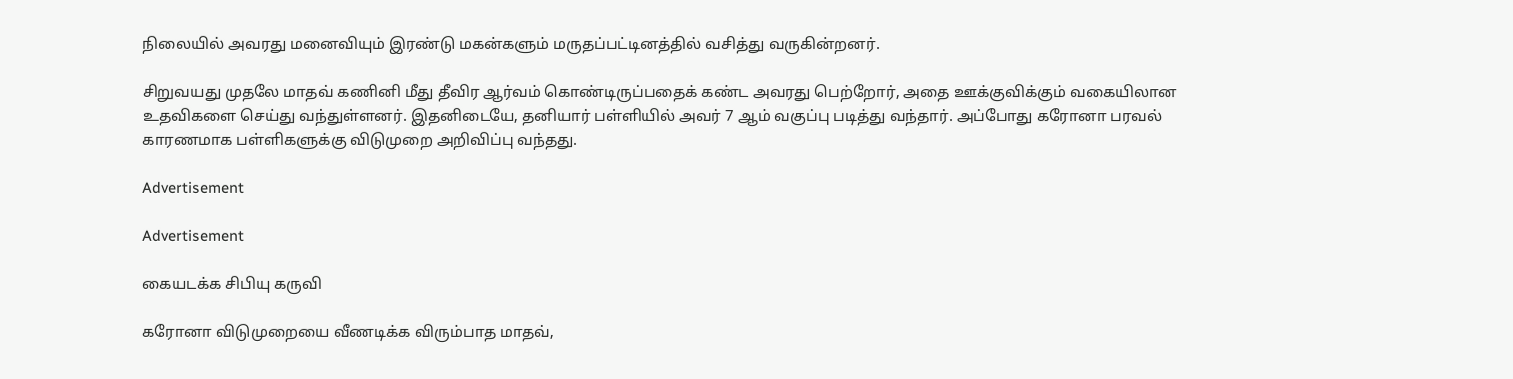நிலையில் அவரது மனைவியும் இரண்டு மகன்களும் மருதப்பட்டினத்தில் வசித்து வருகின்றனர்.

சிறுவயது முதலே மாதவ் கணினி மீது தீவிர ஆர்வம் கொண்டிருப்பதைக் கண்ட அவரது பெற்றோர், அதை ஊக்குவிக்கும் வகையிலான உதவிகளை செய்து வந்துள்ளனர். இதனிடையே, தனியார் பள்ளியில் அவர் 7 ஆம் வகுப்பு படித்து வந்தார். அப்போது கரோனா பரவல் காரணமாக பள்ளிகளுக்கு விடுமுறை அறிவிப்பு வந்தது.

Advertisement

Advertisement

கையடக்க சிபியு கருவி

கரோனா விடுமுறையை வீணடிக்க விரும்பாத மாதவ்,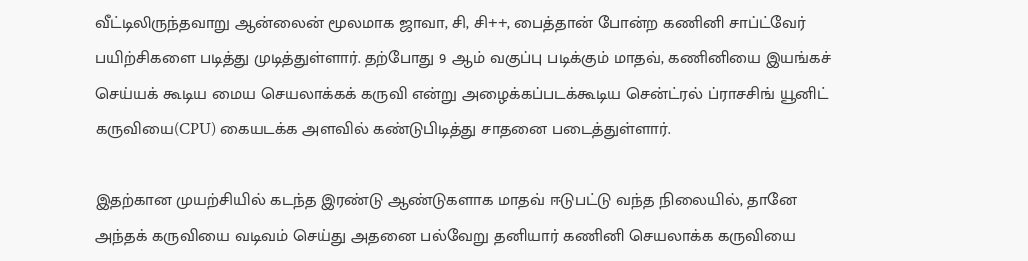வீட்டிலிருந்தவாறு ஆன்லைன் மூலமாக ஜாவா, சி, சி++, பைத்தான் போன்ற கணினி சாப்ட்வேர் பயிற்சிகளை படித்து முடித்துள்ளார். தற்போது 9 ஆம் வகுப்பு படிக்கும் மாதவ், கணினியை இயங்கச் செய்யக் கூடிய மைய செயலாக்கக் கருவி என்று அழைக்கப்படக்கூடிய சென்ட்ரல் ப்ராசசிங் யூனிட் கருவியை(CPU) கையடக்க அளவில் கண்டுபிடித்து சாதனை படைத்துள்ளார்.

இதற்கான முயற்சியில் கடந்த இரண்டு ஆண்டுகளாக மாதவ் ஈடுபட்டு வந்த நிலையில், தானே அந்தக் கருவியை வடிவம் செய்து அதனை பல்வேறு தனியார் கணினி செயலாக்க கருவியை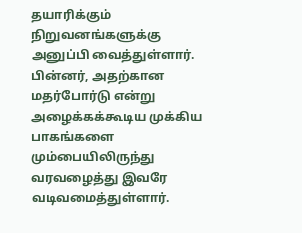தயாரிக்கும் நிறுவனங்களுக்கு அனுப்பி வைத்துள்ளார். பின்னர், அதற்கான மதர்போர்டு என்று அழைக்கக்கூடிய முக்கிய பாகங்களை மும்பையிலிருந்து வரவழைத்து இவரே வடிவமைத்துள்ளார்.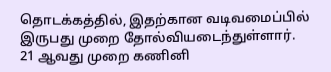தொடக்கத்தில், இதற்கான வடிவமைப்பில் இருபது முறை தோல்வியடைந்துள்ளார். 21 ஆவது முறை கணினி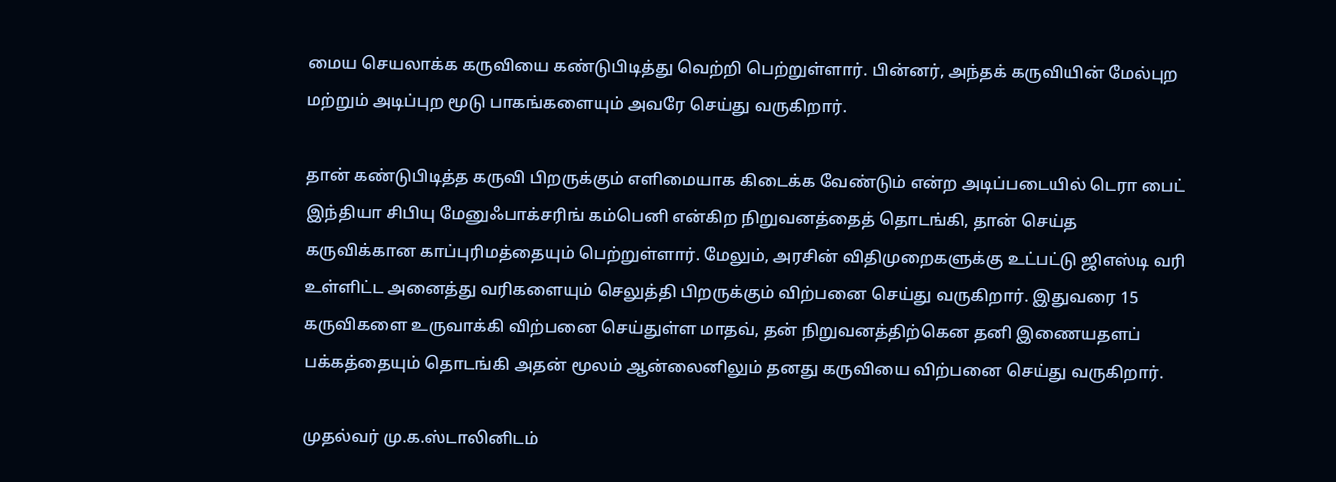மைய செயலாக்க கருவியை கண்டுபிடித்து வெற்றி பெற்றுள்ளார். பின்னர், அந்தக் கருவியின் மேல்புற மற்றும் அடிப்புற மூடு பாகங்களையும் அவரே செய்து வருகிறார்.

தான் கண்டுபிடித்த கருவி பிறருக்கும் எளிமையாக கிடைக்க வேண்டும் என்ற அடிப்படையில் டெரா பைட் இந்தியா சிபியு மேனுஃபாக்சரிங் கம்பெனி என்கிற நிறுவனத்தைத் தொடங்கி, தான் செய்த கருவிக்கான காப்புரிமத்தையும் பெற்றுள்ளார். மேலும், அரசின் விதிமுறைகளுக்கு உட்பட்டு ஜிஎஸ்டி வரி உள்ளிட்ட அனைத்து வரிகளையும் செலுத்தி பிறருக்கும் விற்பனை செய்து வருகிறார். இதுவரை 15 கருவிகளை உருவாக்கி விற்பனை செய்துள்ள மாதவ், தன் நிறுவனத்திற்கென தனி இணையதளப் பக்கத்தையும் தொடங்கி அதன் மூலம் ஆன்லைனிலும் தனது கருவியை விற்பனை செய்து வருகிறார்.

முதல்வர் மு.க.ஸ்டாலினிடம்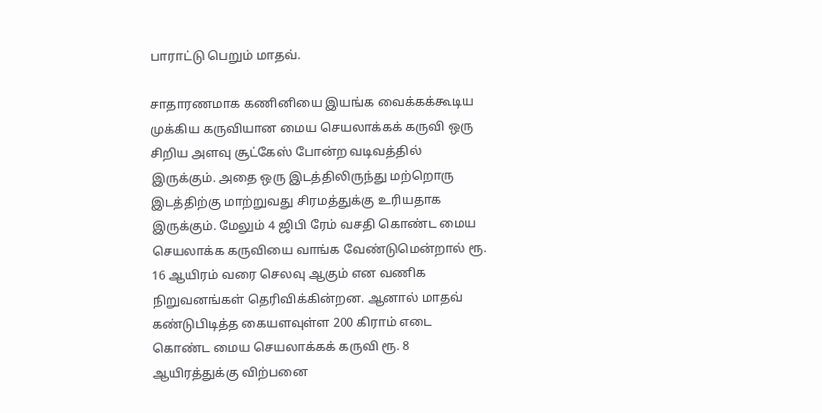பாராட்டு பெறும் மாதவ்.

சாதாரணமாக கணினியை இயங்க வைக்கக்கூடிய முக்கிய கருவியான மைய செயலாக்கக் கருவி ஒரு சிறிய அளவு சூட்கேஸ் போன்ற வடிவத்தில் இருக்கும். அதை ஒரு இடத்திலிருந்து மற்றொரு இடத்திற்கு மாற்றுவது சிரமத்துக்கு உரியதாக இருக்கும். மேலும் 4 ஜிபி ரேம் வசதி கொண்ட மைய செயலாக்க கருவியை வாங்க வேண்டுமென்றால் ரூ. 16 ஆயிரம் வரை செலவு ஆகும் என வணிக நிறுவனங்கள் தெரிவிக்கின்றன. ஆனால் மாதவ் கண்டுபிடித்த கையளவுள்ள 200 கிராம் எடை கொண்ட மைய செயலாக்கக் கருவி ரூ. 8 ஆயிரத்துக்கு விற்பனை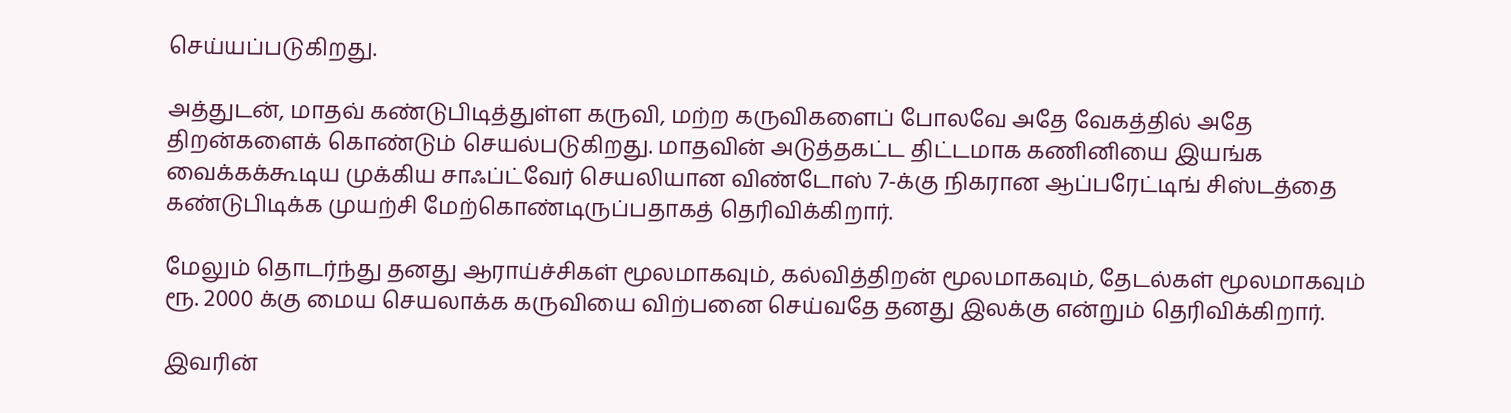செய்யப்படுகிறது.

அத்துடன், மாதவ் கண்டுபிடித்துள்ள கருவி, மற்ற கருவிகளைப் போலவே அதே வேகத்தில் அதே திறன்களைக் கொண்டும் செயல்படுகிறது. மாதவின் அடுத்தகட்ட திட்டமாக கணினியை இயங்க வைக்கக்கூடிய முக்கிய சாஃப்ட்வேர் செயலியான விண்டோஸ் 7-க்கு நிகரான ஆப்பரேட்டிங் சிஸ்டத்தை கண்டுபிடிக்க முயற்சி மேற்கொண்டிருப்பதாகத் தெரிவிக்கிறார்.

மேலும் தொடர்ந்து தனது ஆராய்ச்சிகள் மூலமாகவும், கல்வித்திறன் மூலமாகவும், தேடல்கள் மூலமாகவும் ரூ. 2000 க்கு மைய செயலாக்க கருவியை விற்பனை செய்வதே தனது இலக்கு என்றும் தெரிவிக்கிறார்.

இவரின்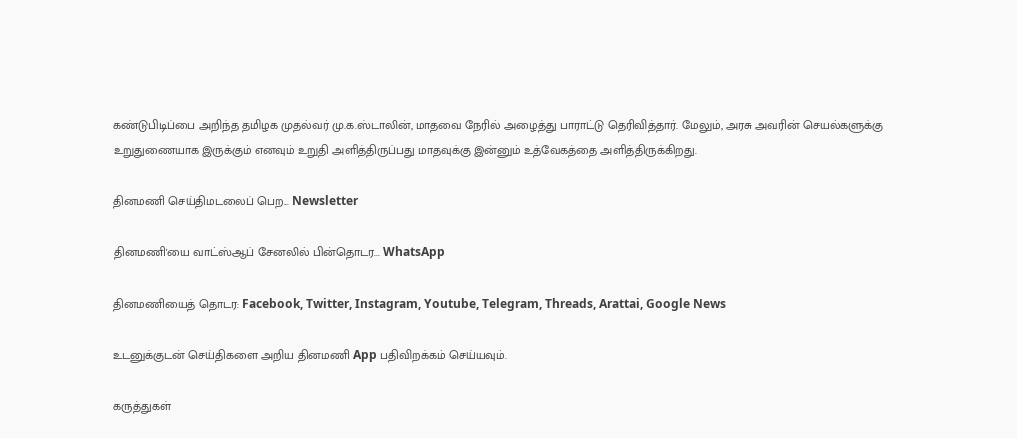கண்டுபிடிப்பை அறிந்த தமிழக முதல்வர் மு.க.ஸ்டாலின், மாதவை நேரில் அழைத்து பாராட்டு தெரிவித்தார். மேலும், அரசு அவரின் செயல்களுக்கு உறுதுணையாக இருக்கும் எனவும் உறுதி அளித்திருப்பது மாதவுக்கு இன்னும் உத்வேகத்தை அளித்திருக்கிறது.

தினமணி செய்திமடலைப் பெற... Newsletter

தினமணி'யை வாட்ஸ்ஆப் சேனலில் பின்தொடர... WhatsApp

தினமணியைத் தொடர: Facebook, Twitter, Instagram, Youtube, Telegram, Threads, Arattai, Google News

உடனுக்குடன் செய்திகளை அறிய தினமணி App பதிவிறக்கம் செய்யவும்.

கருத்துகள்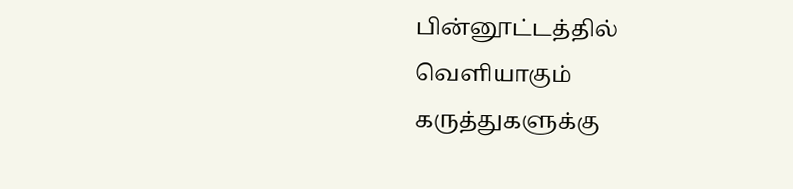பின்னூட்டத்தில் வெளியாகும் கருத்துகளுக்கு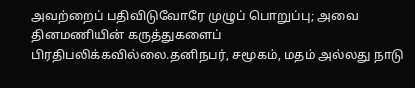அவற்றைப் பதிவிடுவோரே முழுப் பொறுப்பு; அவை தினமணியின் கருத்துகளைப் பிரதிபலிக்கவில்லை.தனிநபர், சமூகம், மதம் அல்லது நாடு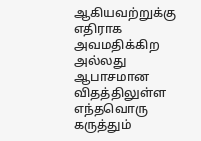ஆகியவற்றுக்கு எதிராக அவமதிக்கிற அல்லது ஆபாசமான விதத்திலுள்ள எந்தவொரு கருத்தும்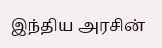இந்திய அரசின்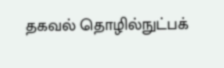தகவல் தொழில்நுட்பக்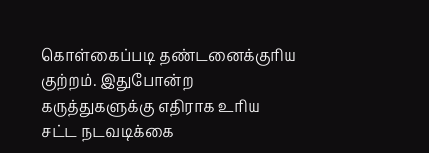கொள்கைப்படி தண்டனைக்குரிய குற்றம். இதுபோன்ற கருத்துகளுக்கு எதிராக உரிய சட்ட நடவடிக்கை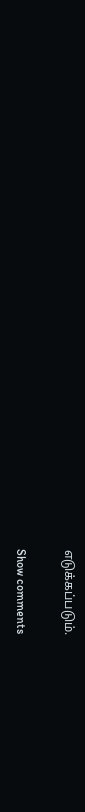எடுக்கப்படும்.

Show comments